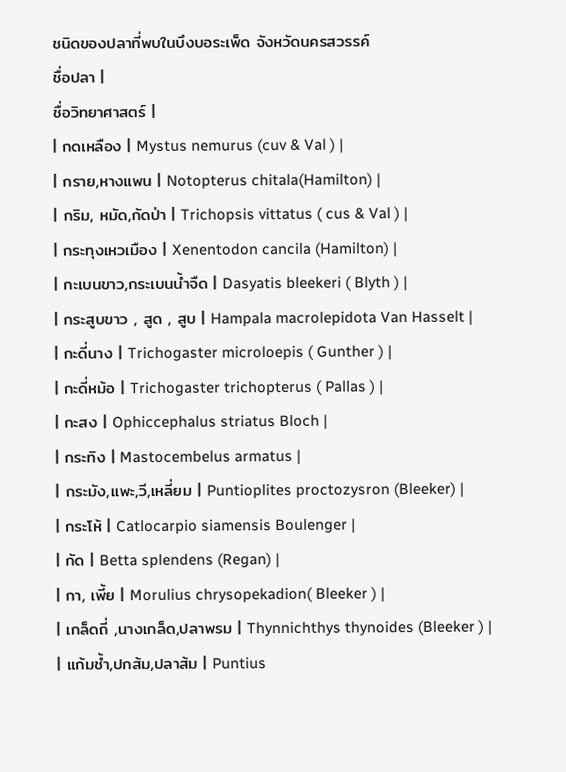ชนิดของปลาที่พบในบึงบอระเพ็ด จังหวัดนครสวรรค์
ชื่อปลา |
ชื่อวิทยาศาสตร์ |
| กดเหลือง | Mystus nemurus (cuv & Val ) |
| กราย,หางแพน | Notopterus chitala(Hamilton) |
| กริม, หมัด,กัดป่า | Trichopsis vittatus ( cus & Val ) |
| กระทุงเหวเมือง | Xenentodon cancila (Hamilton) |
| กะเบนขาว,กระเบนน้ำจืด | Dasyatis bleekeri ( Blyth ) |
| กระสูบขาว , สูด , สูบ | Hampala macrolepidota Van Hasselt |
| กะดี่นาง | Trichogaster microloepis ( Gunther ) |
| กะดี่หม้อ | Trichogaster trichopterus ( Pallas ) |
| กะสง | Ophiccephalus striatus Bloch |
| กระทิง | Mastocembelus armatus |
| กระมัง,แพะ,วี,เหลี่ยม | Puntioplites proctozysron (Bleeker) |
| กระโห้ | Catlocarpio siamensis Boulenger |
| กัด | Betta splendens (Regan) |
| กา, เพี้ย | Morulius chrysopekadion( Bleeker ) |
| เกล็ดถี่ ,นางเกล็ด,ปลาพรม | Thynnichthys thynoides (Bleeker ) |
| แก้มช้ำ,ปกส้ม,ปลาส้ม | Puntius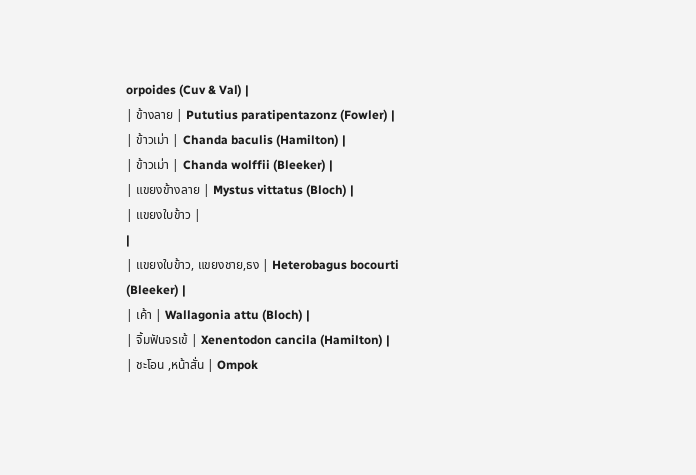orpoides (Cuv & Val) |
| ข้างลาย | Pututius paratipentazonz (Fowler) |
| ข้าวเม่า | Chanda baculis (Hamilton) |
| ข้าวเม่า | Chanda wolffii (Bleeker) |
| แขยงข้างลาย | Mystus vittatus (Bloch) |
| แขยงใบข้าว |
|
| แขยงใบข้าว, แขยงชาย,ธง | Heterobagus bocourti (Bleeker) |
| เค้า | Wallagonia attu (Bloch) |
| จิ้มฟันจรเข้ | Xenentodon cancila (Hamilton) |
| ชะโอน ,หน้าสั่น | Ompok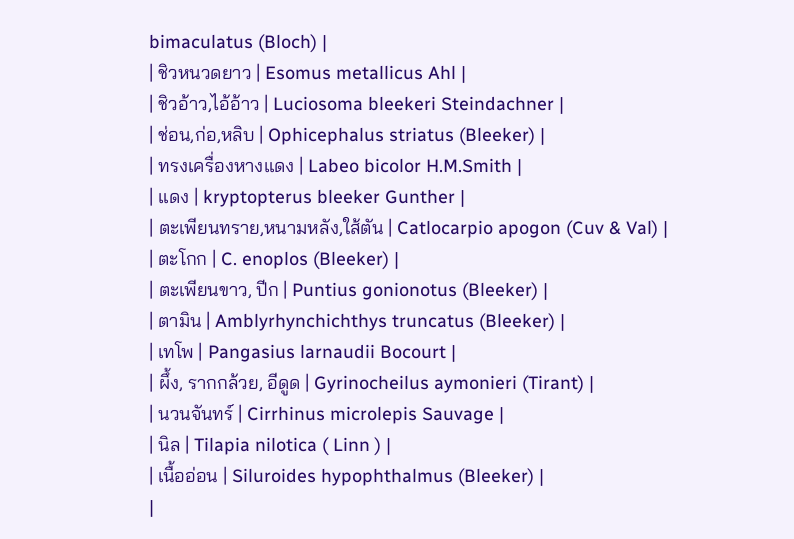bimaculatus (Bloch) |
| ชิวหนวดยาว | Esomus metallicus Ahl |
| ชิวอ้าว,ไอ้อ้าว | Luciosoma bleekeri Steindachner |
| ช่อน,ก่อ,หลิบ | Ophicephalus striatus (Bleeker) |
| ทรงเครื่องหางแดง | Labeo bicolor H.M.Smith |
| แดง | kryptopterus bleeker Gunther |
| ตะเพียนทราย,หนามหลัง,ใส้ตัน | Catlocarpio apogon (Cuv & Val) |
| ตะโกก | C. enoplos (Bleeker) |
| ตะเพียนขาว, ปีก | Puntius gonionotus (Bleeker) |
| ตามิน | Amblyrhynchichthys truncatus (Bleeker) |
| เทโพ | Pangasius larnaudii Bocourt |
| ผึ้ง, รากกล้วย, อีดูด | Gyrinocheilus aymonieri (Tirant) |
| นวนจันทร์ | Cirrhinus microlepis Sauvage |
| นิล | Tilapia nilotica ( Linn ) |
| เนื้ออ่อน | Siluroides hypophthalmus (Bleeker) |
|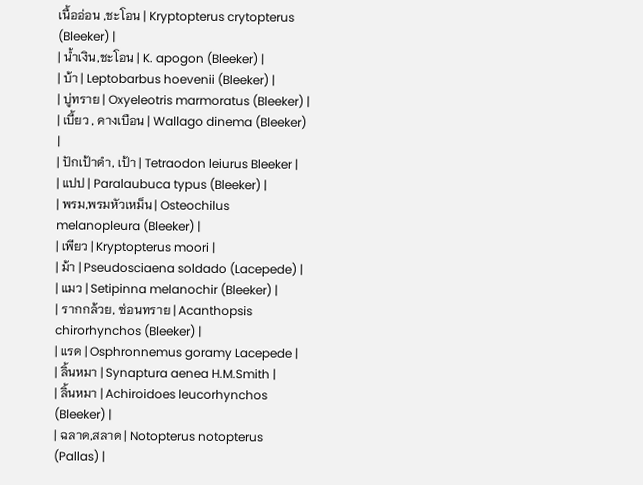เนื้ออ่อน ,ชะโอน | Kryptopterus crytopterus (Bleeker) |
| น้ำเงิน,ชะโอน | K. apogon (Bleeker) |
| บ้า | Leptobarbus hoevenii (Bleeker) |
| บู่ทราย | Oxyeleotris marmoratus (Bleeker) |
| เบี้ยว , คางเบือน | Wallago dinema (Bleeker) |
| ปักเป้าดำ, เป้า | Tetraodon leiurus Bleeker |
| แปป | Paralaubuca typus (Bleeker) |
| พรม,พรมหัวเหม็น | Osteochilus melanopleura (Bleeker) |
| เพียว | Kryptopterus moori |
| ม้า | Pseudosciaena soldado (Lacepede) |
| แมว | Setipinna melanochir (Bleeker) |
| รากกล้วย, ซ่อนทราย | Acanthopsis chirorhynchos (Bleeker) |
| แรด | Osphronnemus goramy Lacepede |
| ลิ้นหมา | Synaptura aenea H.M.Smith |
| ลิ้นหมา | Achiroidoes leucorhynchos (Bleeker) |
| ฉลาด,สลาด | Notopterus notopterus (Pallas) |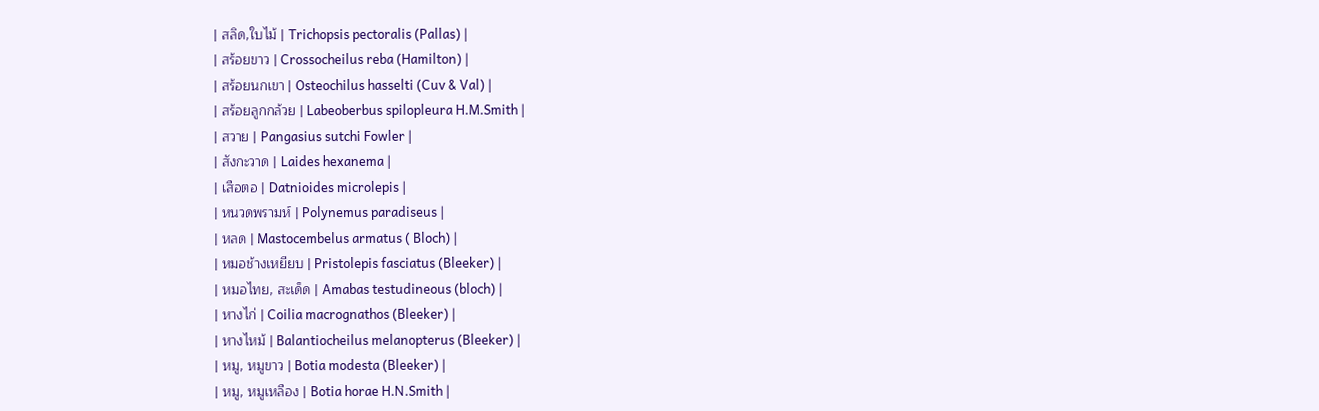| สลิด,ใบไม้ | Trichopsis pectoralis (Pallas) |
| สร้อยขาว | Crossocheilus reba (Hamilton) |
| สร้อยนกเขา | Osteochilus hasselti (Cuv & Val) |
| สร้อยลูกกล้วย | Labeoberbus spilopleura H.M.Smith |
| สวาย | Pangasius sutchi Fowler |
| สังกะวาด | Laides hexanema |
| เสือตอ | Datnioides microlepis |
| หนวดพรามห์ | Polynemus paradiseus |
| หลด | Mastocembelus armatus ( Bloch) |
| หมอช้างเหยียบ | Pristolepis fasciatus (Bleeker) |
| หมอไทย, สะเด็ด | Amabas testudineous (bloch) |
| หางไก่ | Coilia macrognathos (Bleeker) |
| หางไหม้ | Balantiocheilus melanopterus (Bleeker) |
| หมู, หมูขาว | Botia modesta (Bleeker) |
| หมู, หมูเหลือง | Botia horae H.N.Smith |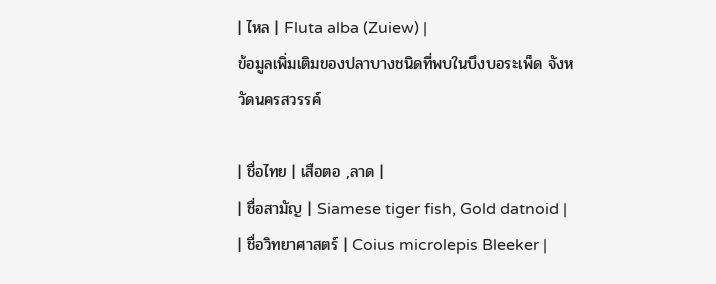| ไหล | Fluta alba (Zuiew) |
ข้อมูลเพิ่มเติมของปลาบางชนิดที่พบในบึงบอระเพ็ด จังหวัดนครสวรรค์

| ชื่อไทย | เสือตอ ,ลาด |
| ชื่อสามัญ | Siamese tiger fish, Gold datnoid |
| ชื่อวิทยาศาสตร์ | Coius microlepis Bleeker |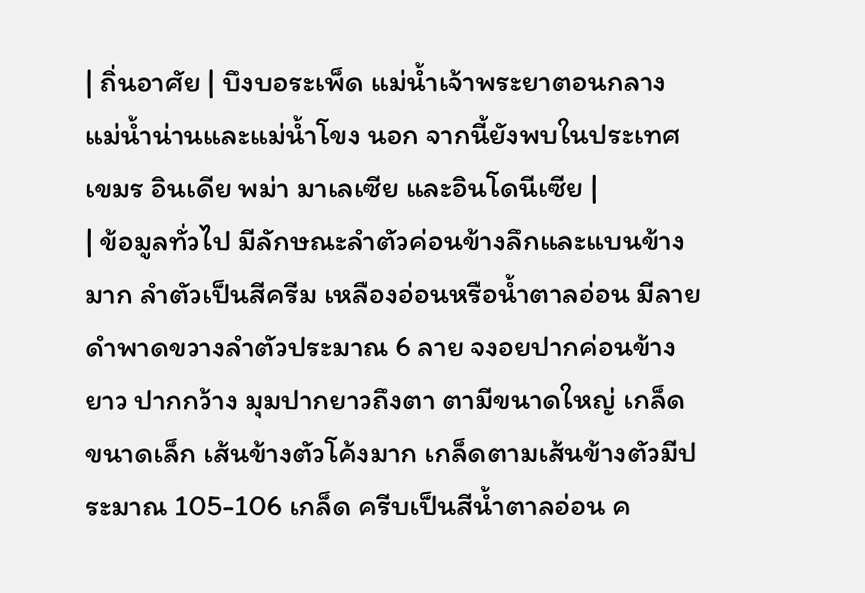| ถิ่นอาศัย | บึงบอระเพ็ด แม่น้ำเจ้าพระยาตอนกลาง แม่น้ำน่านและแม่น้ำโขง นอก จากนี้ยังพบในประเทศเขมร อินเดีย พม่า มาเลเซีย และอินโดนีเซีย |
| ข้อมูลทั่วไป มีลักษณะลำตัวค่อนข้างลึกและแบนข้างมาก ลำตัวเป็นสีครีม เหลืองอ่อนหรือน้ำตาลอ่อน มีลายดำพาดขวางลำตัวประมาณ 6 ลาย จงอยปากค่อนข้างยาว ปากกว้าง มุมปากยาวถึงตา ตามีขนาดใหญ่ เกล็ดขนาดเล็ก เส้นข้างตัวโค้งมาก เกล็ดตามเส้นข้างตัวมีประมาณ 105-106 เกล็ด ครีบเป็นสีน้ำตาลอ่อน ค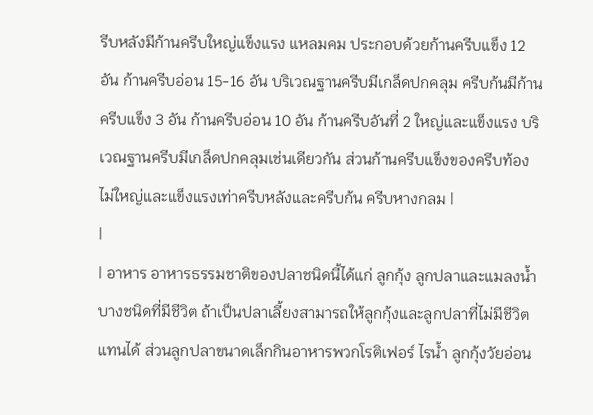รีบหลังมีก้านครีบใหญ่แข็งแรง แหลมคม ประกอบด้วยก้านครีบแข็ง 12 อัน ก้านครีบอ่อน 15-16 อัน บริเวณฐานครีบมีเกล็ดปกคลุม ครีบก้นมีก้านครีบแข็ง 3 อัน ก้านครีบอ่อน 10 อัน ก้านครีบอันที่ 2 ใหญ่และแข็งแรง บริเวณฐานครีบมีเกล็ดปกคลุมเช่นเดียวกัน ส่วนก้านครีบแข็งของครีบท้องไม่ใหญ่และแข็งแรงเท่าครีบหลังและครีบก้น ครีบหางกลม |
|
| อาหาร อาหารธรรมชาติของปลาชนิดนี้ได้แก่ ลูกกุ้ง ลูกปลาและแมลงน้ำบางชนิดที่มีชีวิต ถ้าเป็นปลาเลี้ยงสามารถให้ลูกกุ้งและลูกปลาที่ไม่มีชีวิตแทนได้ ส่วนลูกปลาขนาดเล็กกินอาหารพวกโรติเฟอร์ ไรน้ำ ลูกกุ้งวัยอ่อน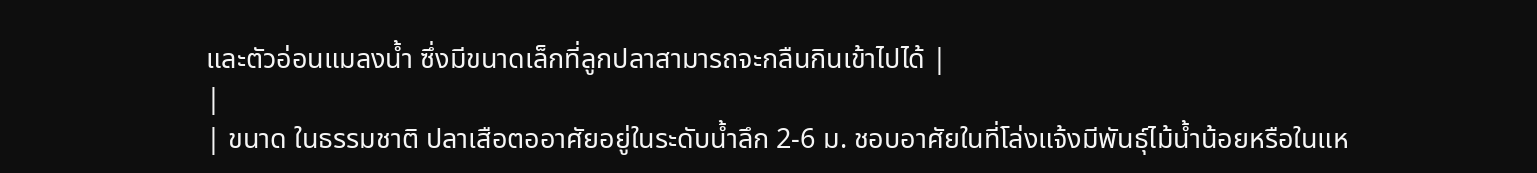และตัวอ่อนแมลงน้ำ ซึ่งมีขนาดเล็กที่ลูกปลาสามารถจะกลืนกินเข้าไปได้ |
|
| ขนาด ในธรรมชาติ ปลาเสือตออาศัยอยู่ในระดับน้ำลึก 2-6 ม. ชอบอาศัยในที่โล่งแจ้งมีพันธุ์ไม้น้ำน้อยหรือในแห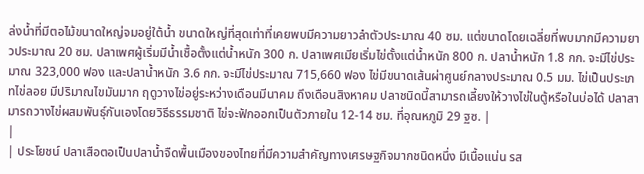ล่งน้ำที่มีตอไม้ขนาดใหญ่จมอยู่ใต้น้ำ ขนาดใหญ่ที่สุดเท่าที่เคยพบมีความยาวลำตัวประมาณ 40 ซม. แต่ขนาดโดยเฉลี่ยที่พบมากมีความยาวประมาณ 20 ซม. ปลาเพศผู้เริ่มมีน้ำเชื้อตั้งแต่น้ำหนัก 300 ก. ปลาเพศเมียเริ่มไข่ตั้งแต่น้ำหนัก 800 ก. ปลาน้ำหนัก 1.8 กก. จะมีไข่ประมาณ 323,000 ฟอง และปลาน้ำหนัก 3.6 กก. จะมีไข่ประมาณ 715,660 ฟอง ไข่มีขนาดเส้นผ่าศูนย์กลางประมาณ 0.5 มม. ไข่เป็นประเภทไข่ลอย มีปริมาณไขมันมาก ฤดูวางไข่อยู่ระหว่างเดือนมีนาคม ถึงเดือนสิงหาคม ปลาชนิดนี้สามารถเลี้ยงให้วางไข่ในตู้หรือในบ่อได้ ปลาสามารถวางไข่ผสมพันธุ์กันเองโดยวิธีธรรมชาติ ไข่จะฟักออกเป็นตัวภายใน 12-14 ชม. ที่อุณหภูมิ 29 ฐซ. |
|
| ประโยชน์ ปลาเสือตอเป็นปลาน้ำจืดพื้นเมืองของไทยที่มีความสำคัญทางเศรษฐกิจมากชนิดหนึ่ง มีเนื้อแน่น รส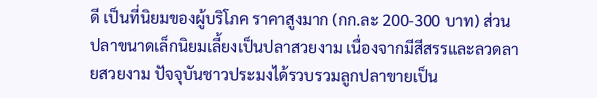ดี เป็นที่นิยมของผู้บริโภค ราคาสูงมาก (กก.ละ 200-300 บาท) ส่วนปลาขนาดเล็กนิยมเลี้ยงเป็นปลาสวยงาม เนื่องจากมีสีสรรและลวดลายสวยงาม ปัจจุบันชาวประมงได้รวบรวมลูกปลาขายเป็น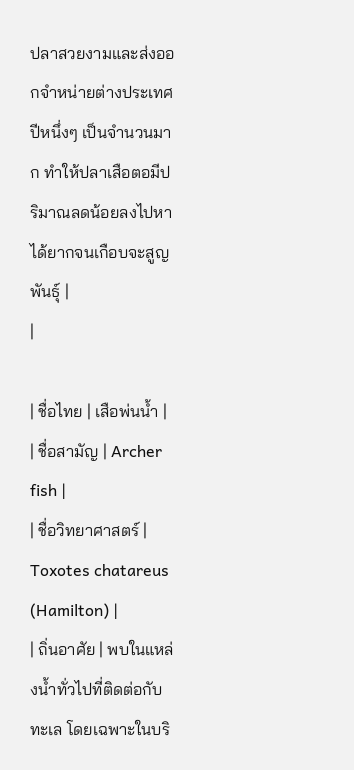ปลาสวยงามและส่งออกจำหน่ายต่างประเทศปีหนึ่งๆ เป็นจำนวนมาก ทำให้ปลาเสือตอมีปริมาณลดน้อยลงไปหาได้ยากจนเกือบจะสูญพันธุ์ |
|

| ชื่อไทย | เสือพ่นน้ำ |
| ชื่อสามัญ | Archer fish |
| ชื่อวิทยาศาสตร์ | Toxotes chatareus (Hamilton) |
| ถิ่นอาศัย | พบในแหล่งน้ำทั่วไปที่ติดต่อกับทะเล โดยเฉพาะในบริ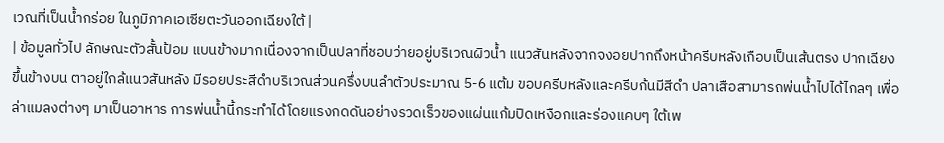เวณที่เป็นน้ำกร่อย ในภูมิภาคเอเซียตะวันออกเฉียงใต้ |
| ข้อมูลทั่วไป ลักษณะตัวสั้นป้อม แบนข้างมากเนื่องจากเป็นปลาที่ชอบว่ายอยู่บริเวณผิวน้ำ แนวสันหลังจากจงอยปากถึงหน้าครีบหลังเกือบเป็นเส้นตรง ปากเฉียงขึ้นข้างบน ตาอยู่ใกล้แนวสันหลัง มีรอยประสีดำบริเวณส่วนครึ่งบนลำตัวประมาณ 5-6 แต้ม ขอบครีบหลังและครีบก้นมีสีดำ ปลาเสือสามารถพ่นน้ำไปได้ไกลๆ เพื่อล่าแมลงต่างๆ มาเป็นอาหาร การพ่นน้ำนี้กระทำได้โดยแรงกดดันอย่างรวดเร็วของแผ่นแก้มปิดเหงือกและร่องแคบๆ ใต้เพ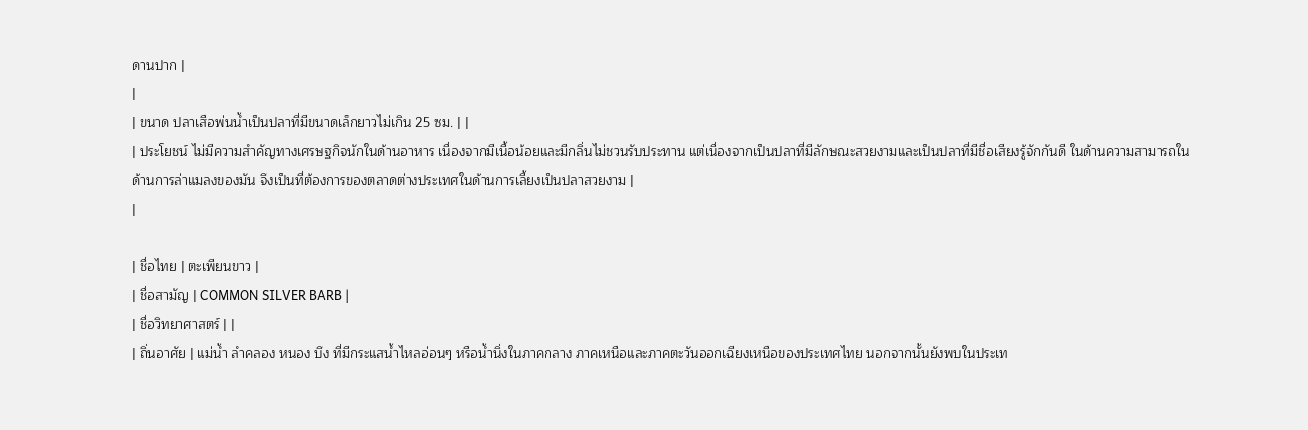ดานปาก |
|
| ขนาด ปลาเสือพ่นน้ำเป็นปลาที่มีขนาดเล็กยาวไม่เกิน 25 ซม. | |
| ประโยชน์ ไม่มีความสำคัญทางเศรษฐกิจนักในด้านอาหาร เนื่องจากมีเนื้อน้อยและมีกลิ่นไม่ชวนรับประทาน แต่เนื่องจากเป็นปลาที่มีลักษณะสวยงามและเป็นปลาที่มีชื่อเสียงรู้จักกันดี ในด้านความสามารถในด้านการล่าแมลงของมัน จึงเป็นที่ต้องการของตลาดต่างประเทศในด้านการเลี้ยงเป็นปลาสวยงาม |
|

| ชื่อไทย | ตะเพียนขาว |
| ชื่อสามัญ | COMMON SILVER BARB |
| ชื่อวิทยาศาสตร์ | |
| ถิ่นอาศัย | แม่น้ำ ลำคลอง หนอง บึง ที่มีกระแสน้ำไหลอ่อนๆ หรือน้ำนิ่งในภาคกลาง ภาคเหนือและภาคตะวันออกเฉียงเหนือของประเทศไทย นอกจากนั้นยังพบในประเท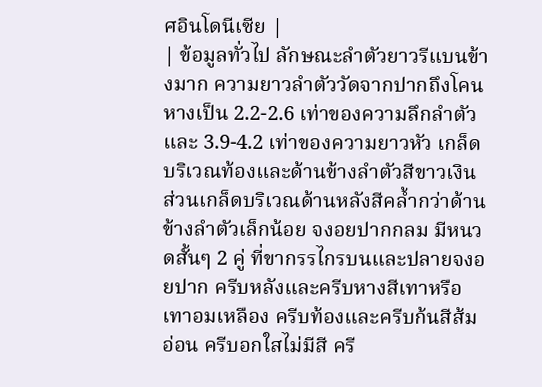ศอินโดนีเซีย |
| ข้อมูลทั่วไป ลักษณะลำตัวยาวรีแบนข้างมาก ความยาวลำตัววัดจากปากถึงโคนหางเป็น 2.2-2.6 เท่าของความลึกลำตัว และ 3.9-4.2 เท่าของความยาวหัว เกล็ดบริเวณท้องและด้านข้างลำตัวสีขาวเงิน ส่วนเกล็ดบริเวณด้านหลังสีคล้ำกว่าด้านข้างลำตัวเล็กน้อย จงอยปากกลม มีหนวดสั้นๆ 2 คู่ ที่ขากรรไกรบนและปลายจงอยปาก ครีบหลังและครีบหางสีเทาหรือเทาอมเหลือง ครีบท้องและครีบก้นสีส้มอ่อน ครีบอกใสไม่มีสี ครี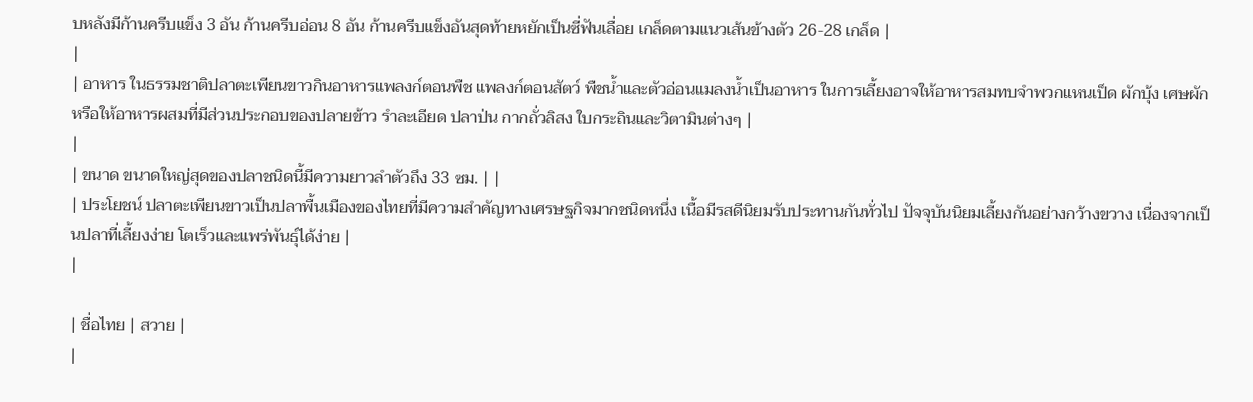บหลังมีก้านครีบแข็ง 3 อัน ก้านครีบอ่อน 8 อัน ก้านครีบแข็งอันสุดท้ายหยักเป็นซี่ฟันเลื่อย เกล็ดตามแนวเส้นข้างตัว 26-28 เกล็ด |
|
| อาหาร ในธรรมชาติปลาตะเพียนขาวกินอาหารแพลงก์ตอนพืช แพลงก์ตอนสัตว์ พืชน้ำและตัวอ่อนแมลงน้ำเป็นอาหาร ในการเลี้ยงอาจให้อาหารสมทบจำพวกแหนเป็ด ผักบุ้ง เศษผักหรือให้อาหารผสมที่มีส่วนประกอบของปลายข้าว รำละเอียด ปลาป่น กากถั่วลิสง ใบกระถินและวิตามินต่างๆ |
|
| ขนาด ขนาดใหญ่สุดของปลาชนิดนี้มีความยาวลำตัวถึง 33 ซม. | |
| ประโยชน์ ปลาตะเพียนขาวเป็นปลาพื้นเมืองของไทยที่มีความสำคัญทางเศรษฐกิจมากชนิดหนึ่ง เนื้อมีรสดีนิยมรับประทานกันทั่วไป ปัจจุบันนิยมเลี้ยงกันอย่างกว้างขวาง เนื่องจากเป็นปลาที่เลี้ยงง่าย โตเร็วและแพร่พันธุ์ได้ง่าย |
|

| ชื่อไทย | สวาย |
|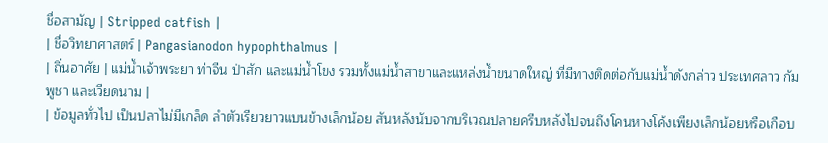ชื่อสามัญ | Stripped catfish |
| ชื่อวิทยาศาสตร์ | Pangasianodon hypophthalmus |
| ถิ่นอาศัย | แม่น้ำเจ้าพระยา ท่าจีน ป่าสัก และแม่น้ำโขง รวมทั้งแม่น้ำสาขาและแหล่งน้ำขนาดใหญ่ ที่มีทางติดต่อกับแม่น้ำดังกล่าว ประเทศลาว กัมพูชา และเวียดนาม |
| ข้อมูลทั่วไป เป็นปลาไม่มีเกล็ด ลำตัวเรียวยาวแบนข้างเล็กน้อย สันหลังนับจากบริเวณปลายครีบหลังไปจนถึงโคนหางโค้งเพียงเล็กน้อยหรือเกือบ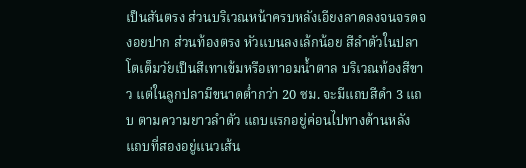เป็นสันตรง ส่วนบริเวณหน้าครบหลังเอียงลาดลงจนจรดจงอยปาก ส่วนท้องตรง หัวแบนลงเล้กน้อย สีลำตัวในปลาโตเต็มวัยเป็นสีเทาเข้มหรือเทาอมน้ำตาล บริเวณท้องสีขาว แต่ในลูกปลามีขนาดต่ำกว่า 20 ซม. จะมีแถบสีดำ 3 แถบ ตามความยาวลำตัว แถบแรกอยู่ค่อนไปทางด้านหลัง แถบที่สองอยู่แนวเส้น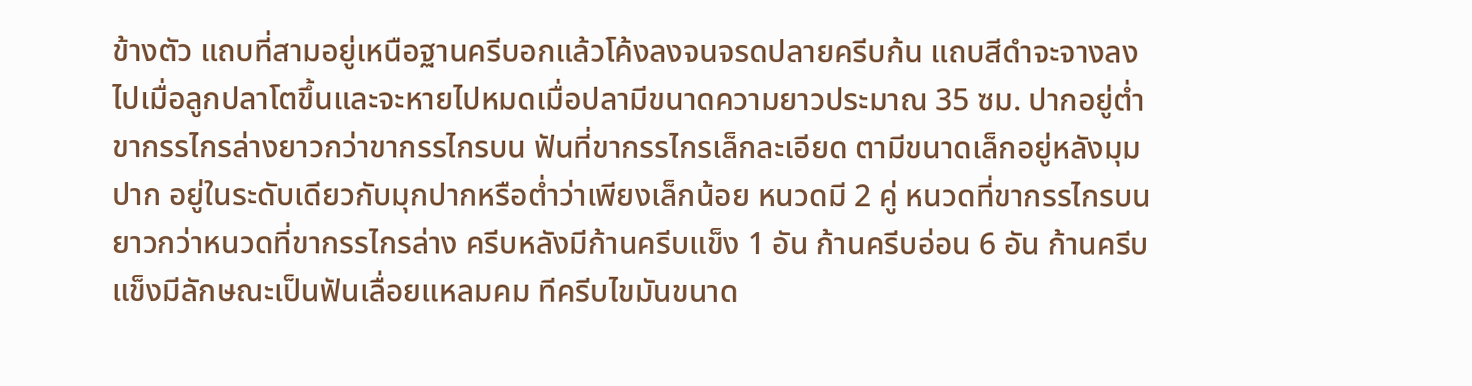ข้างตัว แถบที่สามอยู่เหนือฐานครีบอกแล้วโค้งลงจนจรดปลายครีบก้น แถบสีดำจะจางลงไปเมื่อลูกปลาโตขึ้นและจะหายไปหมดเมื่อปลามีขนาดความยาวประมาณ 35 ซม. ปากอยู่ต่ำ ขากรรไกรล่างยาวกว่าขากรรไกรบน ฟันที่ขากรรไกรเล็กละเอียด ตามีขนาดเล็กอยู่หลังมุมปาก อยู่ในระดับเดียวกับมุกปากหรือต่ำว่าเพียงเล็กน้อย หนวดมี 2 คู่ หนวดที่ขากรรไกรบนยาวกว่าหนวดที่ขากรรไกรล่าง ครีบหลังมีก้านครีบแข็ง 1 อัน ก้านครีบอ่อน 6 อัน ก้านครีบแข็งมีลักษณะเป็นฟันเลื่อยแหลมคม ทีครีบไขมันขนาด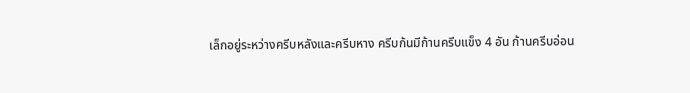เล็กอยู่ระหว่างครีบหลังและครีบหาง ครีบก้นมีก้านครีบแข็ง 4 อัน ก้านครีบอ่อน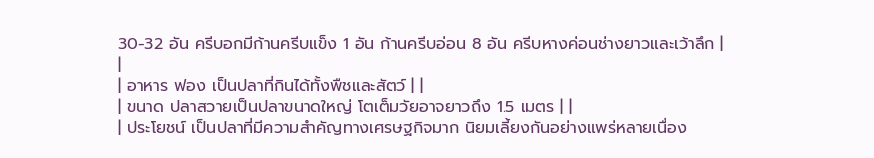30-32 อัน ครีบอกมีก้านครีบแข็ง 1 อัน ก้านครีบอ่อน 8 อัน ครีบหางค่อนช่างยาวและเว้าลึก |
|
| อาหาร ฟอง เป็นปลาที่กินได้ทั้งพืชและสัตว์ | |
| ขนาด ปลาสวายเป็นปลาขนาดใหญ่ โตเต็มวัยอาจยาวถึง 1.5 เมตร | |
| ประโยชน์ เป็นปลาที่มีความสำคัญทางเศรษฐกิจมาก นิยมเลี้ยงกันอย่างแพร่หลายเนื่อง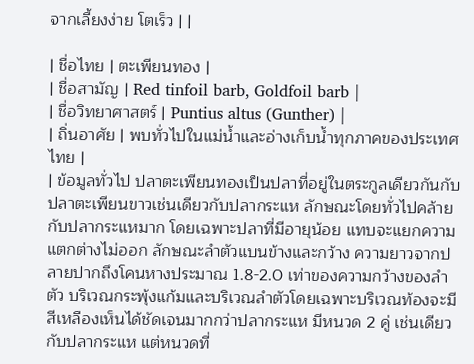จากเลี้ยงง่าย โตเร็ว | |

| ชื่อไทย | ตะเพียนทอง |
| ชื่อสามัญ | Red tinfoil barb, Goldfoil barb |
| ชื่อวิทยาศาสตร์ | Puntius altus (Gunther) |
| ถิ่นอาศัย | พบทั่วไปในแม่น้ำและอ่างเก็บน้ำทุกภาคของประเทศไทย |
| ข้อมูลทั่วไป ปลาตะเพียนทองเป็นปลาที่อยู่ในตระกูลเดียวกันกับปลาตะเพียนขาวเช่นเดียวกับปลากระแห ลักษณะโดยทั่วไปคล้ายกับปลากระแหมาก โดยเฉพาะปลาที่มีอายุน้อย แทบจะแยกความแตกต่างไม่ออก ลักษณะลำตัวแบนข้างและกว้าง ความยาวจากปลายปากถึงโคนหางประมาณ 1.8-2.0 เท่าของความกว้างของลำตัว บริเวณกระพุ้งแก้มและบริเวณลำตัวโดยเฉพาะบริเวณท้องจะมีสีเหลืองเห็นได้ชัดเจนมากกว่าปลากระแห มีหนวด 2 คู่ เช่นเดียวกับปลากระแห แต่หนวดที่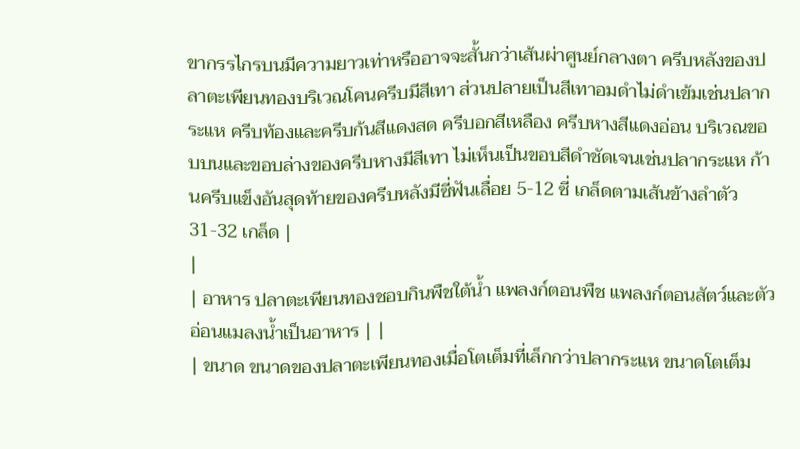ขากรรไกรบนมีความยาวเท่าหรืออาจจะสั้นกว่าเส้นผ่าศูนย์กลางตา ครีบหลังของปลาตะเพียนทองบริเวณโคนครีบมีสีเทา ส่วนปลายเป็นสีเทาอมดำไม่ดำเข้มเช่นปลากระแห ครีบท้องและครีบก้นสีแดงสด ครีบอกสีเหลือง ครีบหางสีแดงอ่อน บริเวณขอบบนและขอบล่างของครีบหางมีสีเทา ไม่เห็นเป็นขอบสีดำชัดเจนเช่นปลากระแห ก้านครีบแข็งอันสุดท้ายของครีบหลังมีซี่ฟันเลื่อย 5-12 ซี่ เกล็ดตามเส้นข้างลำตัว 31-32 เกล็ด |
|
| อาหาร ปลาตะเพียนทองชอบกินพืชใต้น้ำ แพลงก์ตอนพืช แพลงก์ตอนสัตว์และตัวอ่อนแมลงน้ำเป็นอาหาร | |
| ขนาด ขนาดของปลาตะเพียนทองเมื่อโตเต็มที่เล็กกว่าปลากระแห ขนาดโตเต็ม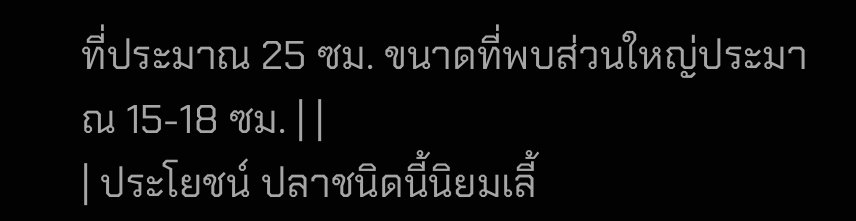ที่ประมาณ 25 ซม. ขนาดที่พบส่วนใหญ่ประมาณ 15-18 ซม. | |
| ประโยชน์ ปลาชนิดนี้นิยมเลี้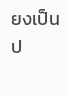ยงเป็นป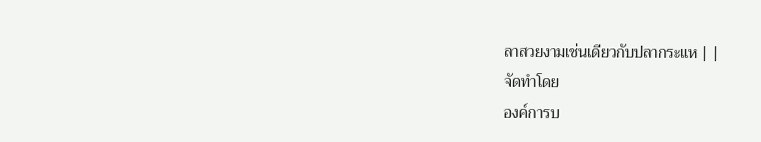ลาสวยงามเช่นเดียวกับปลากระแห | |
จัดทำโดย
องค์การบ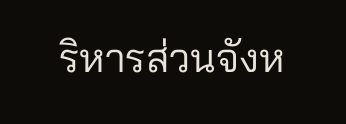ริหารส่วนจังห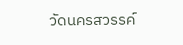วัดนครสวรรค์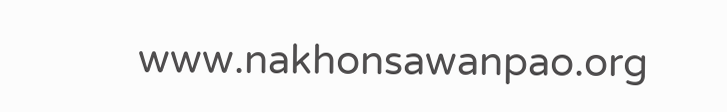www.nakhonsawanpao.org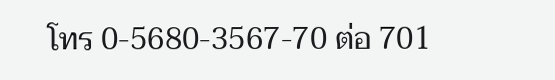โทร 0-5680-3567-70 ต่อ 701